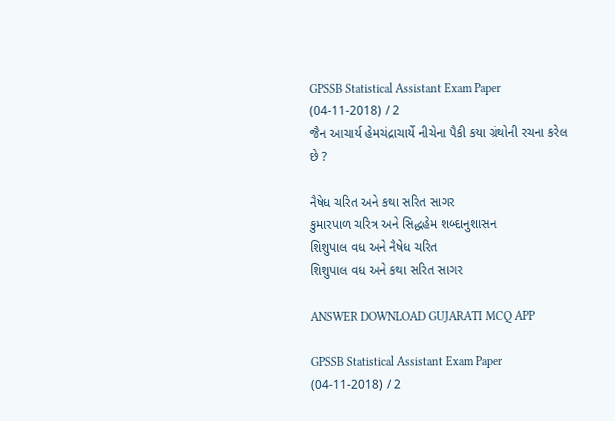GPSSB Statistical Assistant Exam Paper (04-11-2018) / 2
જૈન આચાર્ય હેમચંદ્રાચાર્યે નીચેના પૈકી કયા ગ્રંથોની રચના કરેલ છે ?

નૈષેધ ચરિત અને કથા સરિત સાગર
કુમારપાળ ચરિત્ર અને સિદ્ધહેમ શબ્દાનુશાસન
શિશુપાલ વધ અને નૈષેધ ચરિત
શિશુપાલ વધ અને કથા સરિત સાગર

ANSWER DOWNLOAD GUJARATI MCQ APP

GPSSB Statistical Assistant Exam Paper (04-11-2018) / 2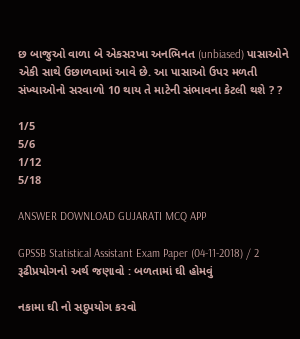છ બાજુઓ વાળા બે એકસરખા અનભિનત (unbiased) પાસાઓને એકી સાથે ઉછાળવામાં આવે છે. આ પાસાઓ ઉપર મળતી સંખ્યાઓનો સરવાળો 10 થાય તે માટેની સંભાવના કેટલી થશે ? ?

1/5
5/6
1/12
5/18

ANSWER DOWNLOAD GUJARATI MCQ APP

GPSSB Statistical Assistant Exam Paper (04-11-2018) / 2
રૂઢીપ્રયોગનો અર્થ જણાવો : બળતામાં ઘી હોમવું

નકામા ઘી નો સદુપયોગ કરવો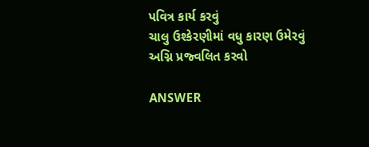પવિત્ર કાર્ય કરવું
ચાલુ ઉશ્કેરણીમાં વધુ કારણ ઉમેરવું
અગ્નિ પ્રજ્વલિત કરવો

ANSWER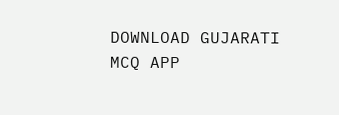DOWNLOAD GUJARATI MCQ APP